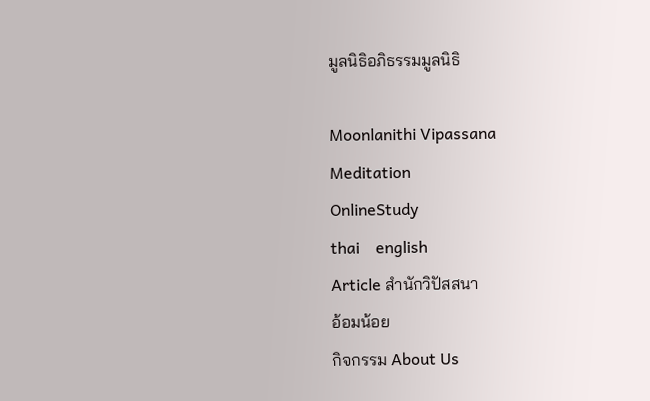มูลนิธิอภิธรรมมูลนิธิ

Moonlanithi Vipassana
Meditation
OnlineStudy
thai    english
Article สำนักวิปัสสนา
อ้อมน้อย
กิจกรรม About Us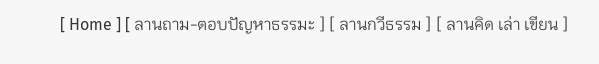[ Home ] [ ลานถาม-ตอบปัญหาธรรมะ ] [ ลานกวีธรรม ] [ ลานคิด เล่า เขียน ]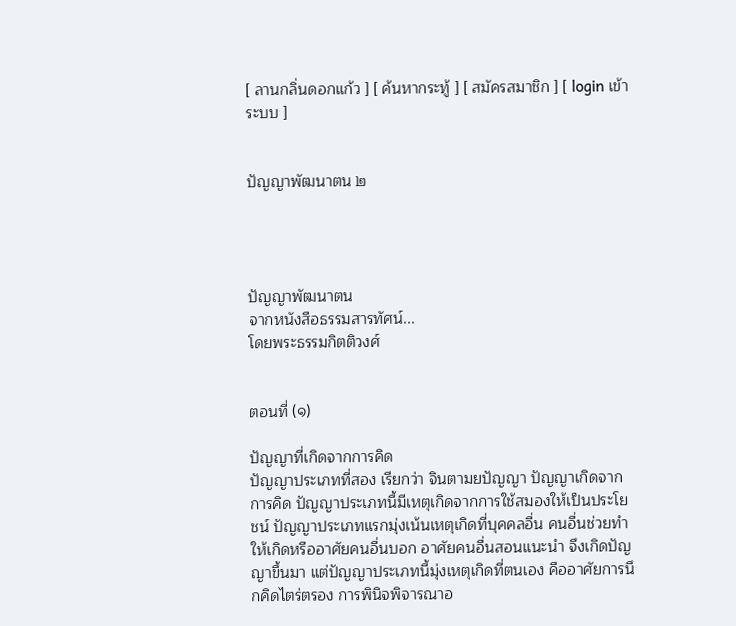[ ลานกลิ่นดอกแก้ว ] [ ค้นหากระทู้ ] [ สมัครสมาชิก ] [ login เข้าระบบ ]


ปัญญาพัฒนาตน ๒




ปัญญาพัฒนาตน
จากหนังสือธรรมสารทัศน์...
โดยพระธรรมกิตติวงศ์


ตอนที่ (๑)

ปัญญาที่เกิดจากการคิด
ปัญญาประเภทที่สอง เรียกว่า จินตามยปัญญา ปัญญาเกิดจากการคิด ปัญญาประเภทนี้มีเหตุเกิดจากการใช้สมองให้เป็นประโยชน์ ปัญญาประเภทแรกมุ่งเน้นเหตุเกิดที่บุคคลอื่น คนอื่นช่วยทำให้เกิดหรืออาศัยคนอื่นบอก อาศัยคนอื่นสอนแนะนำ จึงเกิดปัญญาขึ้นมา แต่ปัญญาประเภทนี้มุ่งเหตุเกิดที่ตนเอง คืออาศัยการนึกคิดไตร่ตรอง การพินิจพิจารณาอ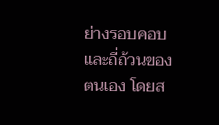ย่างรอบคอบและถี่ถ้วนของตนเอง โดยส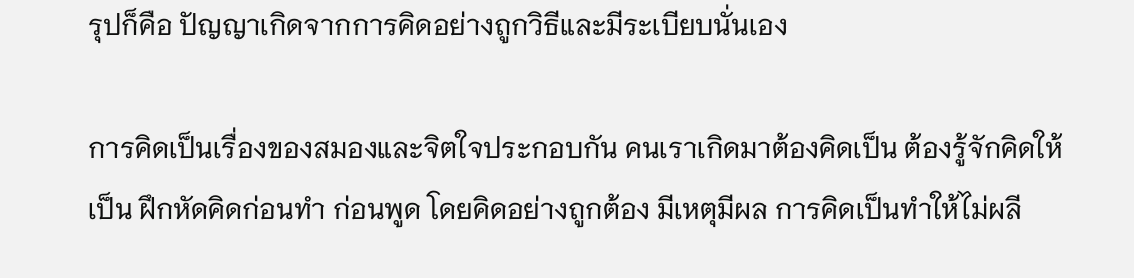รุปก็คือ ปัญญาเกิดจากการคิดอย่างถูกวิธีและมีระเบียบนั่นเอง

การคิดเป็นเรื่องของสมองและจิตใจประกอบกัน คนเราเกิดมาต้องคิดเป็น ต้องรู้จักคิดให้เป็น ฝึกหัดคิดก่อนทำ ก่อนพูด โดยคิดอย่างถูกต้อง มีเหตุมีผล การคิดเป็นทำให้ไม่ผลี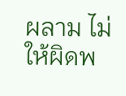ผลาม ไม่ให้ผิดพ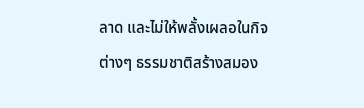ลาด และไม่ให้พลั้งเผลอในกิจต่างๆ ธรรมชาติสร้างสมอง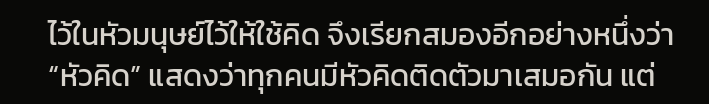ไว้ในหัวมนุษย์ไว้ให้ใช้คิด จึงเรียกสมองอีกอย่างหนึ่งว่า “หัวคิด” แสดงว่าทุกคนมีหัวคิดติดตัวมาเสมอกัน แต่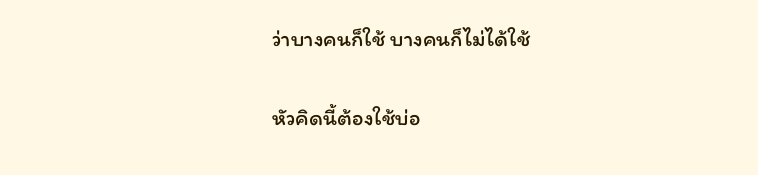ว่าบางคนก็ใช้ บางคนก็ไม่ได้ใช้

หัวคิดนี้ต้องใช้บ่อ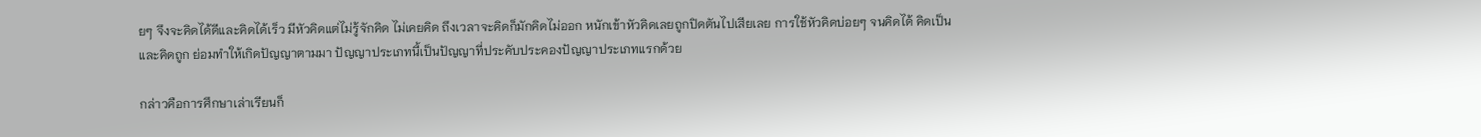ยๆ จึงจะคิดได้ดีและคิดได้เร็ว มีหัวคิดแต่ไม่รู้จักคิด ไม่เคยคิด ถึงเวลาจะคิดก็มักคิดไม่ออก หนักเข้าหัวคิดเลยถูกปิดตันไปเสียเลย การใช้หัวคิดบ่อยๆ จนคิดได้ คิดเป็น และคิดถูก ย่อมทำให้เกิดปัญญาตามมา ปัญญาประเภทนี้เป็นปัญญาที่ประคับประคองปัญญาประเภทแรกด้วย

กล่าวคือการศึกษาเล่าเรียนก็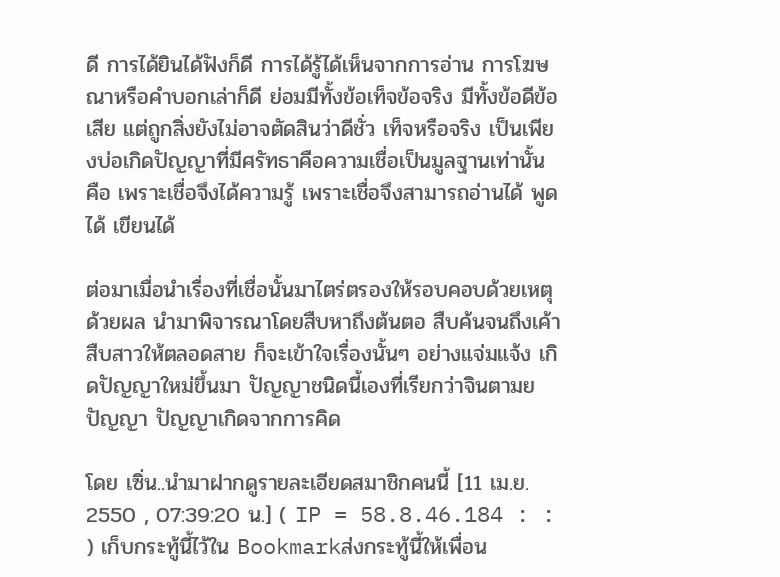ดี การได้ยินได้ฟังก็ดี การได้รู้ได้เห็นจากการอ่าน การโฆษณาหรือคำบอกเล่าก็ดี ย่อมมีทั้งข้อเท็จข้อจริง มีทั้งข้อดีข้อเสีย แต่ถูกสิ่งยังไม่อาจตัดสินว่าดีชั่ว เท็จหรือจริง เป็นเพียงบ่อเกิดปัญญาที่มีศรัทธาคือความเชื่อเป็นมูลฐานเท่านั้น คือ เพราะเชื่อจึงได้ความรู้ เพราะเชื่อจึงสามารถอ่านได้ พูดได้ เขียนได้

ต่อมาเมื่อนำเรื่องที่เชื่อนั้นมาไตร่ตรองให้รอบคอบด้วยเหตุด้วยผล นำมาพิจารณาโดยสืบหาถึงต้นตอ สืบค้นจนถึงเค้า สืบสาวให้ตลอดสาย ก็จะเข้าใจเรื่องนั้นๆ อย่างแจ่มแจ้ง เกิดปัญญาใหม่ขึ้นมา ปัญญาชนิดนี้เองที่เรียกว่าจินตามยปัญญา ปัญญาเกิดจากการคิด

โดย เซิ่น..นำมาฝากดูรายละเอียดสมาชิกคนนี้ [11 เม.ย. 2550 , 07:39:20 น.] ( IP = 58.8.46.184 : : ) เก็บกระทู้นี้ไว้ใน Bookmarkส่งกระทู้นี้ให้เพื่อน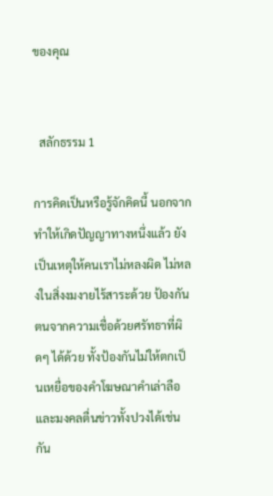ของคุณ


  สลักธรรม 1

การคิดเป็นหรือรู้จักคิดนี้ นอกจากทำให้เกิดปัญญาทางหนึ่งแล้ว ยังเป็นเหตุให้คนเราไม่หลงผิด ไม่หลงในสิ่งงมงายไร้สาระด้วย ป้องกันตนจากความเชื่อด้วยศรัทธาที่ผิดๆ ได้ด้วย ทั้งป้องกันไม่ให้ตกเป็นเหยื่อของคำโฆษณาคำเล่าลือและมงคลตื่นข่าวทั้งปวงได้เช่นกัน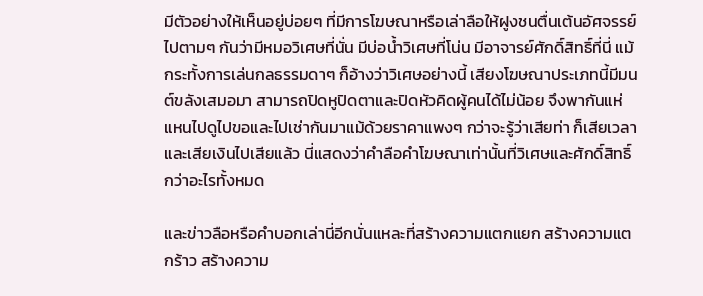มีตัวอย่างให้เห็นอยู่บ่อยๆ ที่มีการโฆษณาหรือเล่าลือให้ฝูงชนตื่นเต้นอัศจรรย์ไปตามๆ กันว่ามีหมอวิเศษที่นั่น มีบ่อน้ำวิเศษที่โน่น มีอาจารย์ศักดิ์สิทธิ์ที่นี่ แม้กระทั้งการเล่นกลธรรมดาๆ ก็อ้างว่าวิเศษอย่างนี้ เสียงโฆษณาประเภทนี้มีมนต์ขลังเสมอมา สามารถปิดหูปิดตาและปิดหัวคิดผู้คนได้ไม่น้อย จึงพากันแห่แหนไปดูไปขอและไปเช่ากันมาแม้ด้วยราคาแพงๆ กว่าจะรู้ว่าเสียท่า ก็เสียเวลาและเสียเงินไปเสียแล้ว นี่แสดงว่าคำลือคำโฆษณาเท่านั้นที่วิเศษและศักดิ์สิทธิ์กว่าอะไรทั้งหมด

และข่าวลือหรือคำบอกเล่านี่อีกนั่นแหละที่สร้างความแตกแยก สร้างความแตกร้าว สร้างความ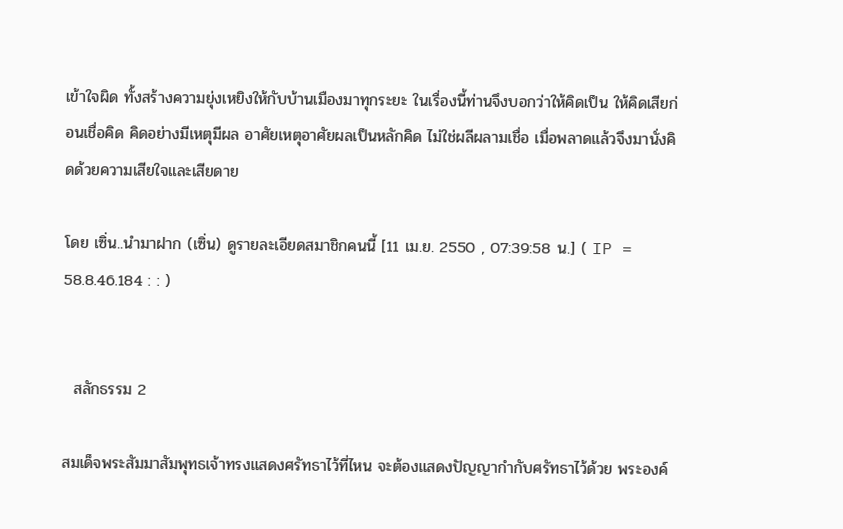เข้าใจผิด ทั้งสร้างความยุ่งเหยิงให้กับบ้านเมืองมาทุกระยะ ในเรื่องนี้ท่านจึงบอกว่าให้คิดเป็น ให้คิดเสียก่อนเชื่อคิด คิดอย่างมีเหตุมีผล อาศัยเหตุอาศัยผลเป็นหลักคิด ไม่ใช่ผลีผลามเชื่อ เมื่อพลาดแล้วจึงมานั่งคิดด้วยความเสียใจและเสียดาย

โดย เซิ่น..นำมาฝาก (เซิ่น) ดูรายละเอียดสมาชิกคนนี้ [11 เม.ย. 2550 , 07:39:58 น.] ( IP = 58.8.46.184 : : )


  สลักธรรม 2

สมเด็จพระสัมมาสัมพุทธเจ้าทรงแสดงศรัทธาไว้ที่ไหน จะต้องแสดงปัญญากำกับศรัทธาไว้ด้วย พระองค์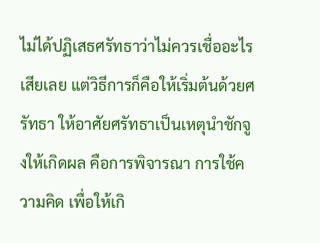ไม่ได้ปฏิเสธศรัทธาว่าไม่ควรเชื่ออะไรเสียเลย แต่วิธีการก็คือให้เริ่มต้นด้วยศรัทธา ให้อาศัยศรัทธาเป็นเหตุนำชักจูงให้เกิดผล คือการพิจารณา การใช้ความคิด เพื่อให้เกิ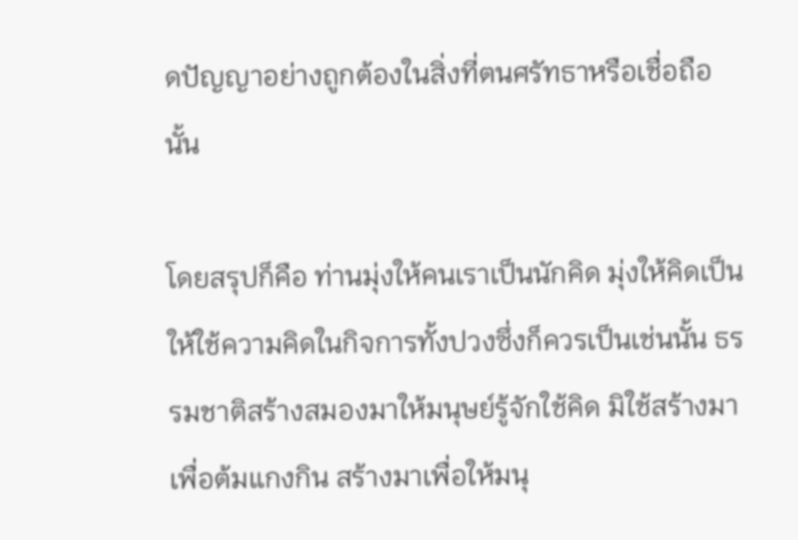ดปัญญาอย่างถูกต้องในสิ่งที่ตนศรัทธาหรือเชื่อถือนั้น

โดยสรุปก็คือ ท่านมุ่งให้คนเราเป็นนักคิด มุ่งให้คิดเป็น ให้ใช้ความคิดในกิจการทั้งปวงซึ่งก็ควรเป็นเช่นนั้น ธรรมชาติสร้างสมองมาให้มนุษย์รู้จักใช้คิด มิใช้สร้างมาเพื่อต้มแกงกิน สร้างมาเพื่อให้มนุ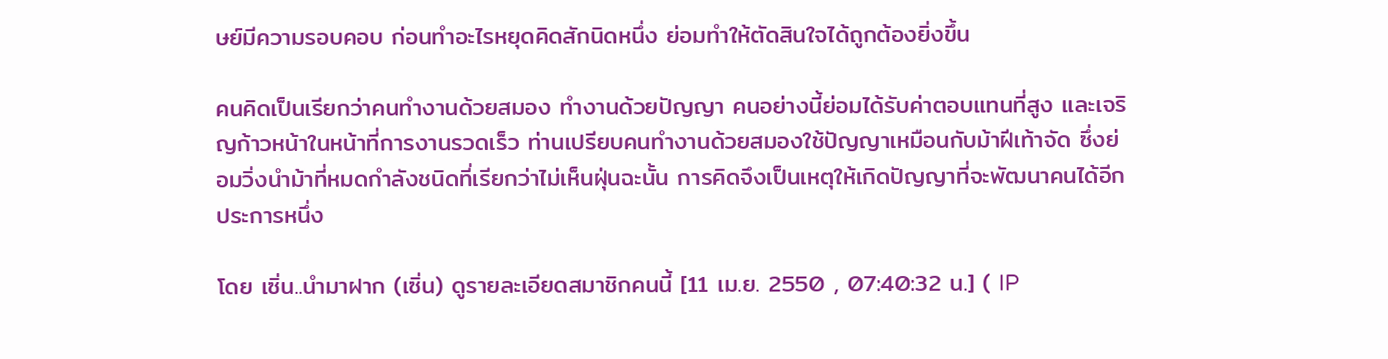ษย์มีความรอบคอบ ก่อนทำอะไรหยุดคิดสักนิดหนึ่ง ย่อมทำให้ตัดสินใจได้ถูกต้องยิ่งขึ้น

คนคิดเป็นเรียกว่าคนทำงานด้วยสมอง ทำงานด้วยปัญญา คนอย่างนี้ย่อมได้รับค่าตอบแทนที่สูง และเจริญก้าวหน้าในหน้าที่การงานรวดเร็ว ท่านเปรียบคนทำงานด้วยสมองใช้ปัญญาเหมือนกับม้าฝีเท้าจัด ซึ่งย่อมวิ่งนำม้าที่หมดกำลังชนิดที่เรียกว่าไม่เห็นฝุ่นฉะนั้น การคิดจึงเป็นเหตุให้เกิดปัญญาที่จะพัฒนาคนได้อีกประการหนึ่ง

โดย เซิ่น..นำมาฝาก (เซิ่น) ดูรายละเอียดสมาชิกคนนี้ [11 เม.ย. 2550 , 07:40:32 น.] ( IP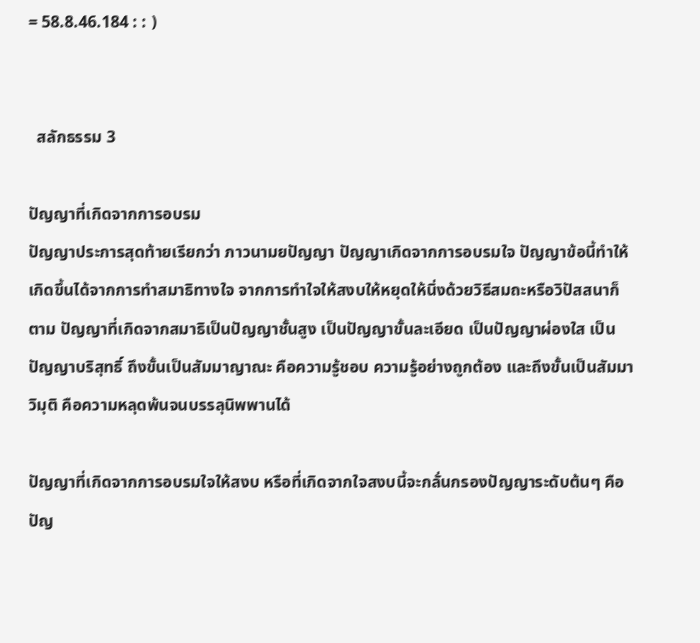= 58.8.46.184 : : )


  สลักธรรม 3

ปัญญาที่เกิดจากการอบรม
ปัญญาประการสุดท้ายเรียกว่า ภาวนามยปัญญา ปัญญาเกิดจากการอบรมใจ ปัญญาข้อนี้ทำให้เกิดขึ้นได้จากการทำสมาธิทางใจ จากการทำใจให้สงบให้หยุดให้นิ่งด้วยวิธีสมถะหรือวิปัสสนาก็ตาม ปัญญาที่เกิดจากสมาธิเป็นปัญญาชั้นสูง เป็นปัญญาขั้นละเอียด เป็นปัญญาผ่องใส เป็นปัญญาบริสุทธิ์ ถึงขั้นเป็นสัมมาญาณะ คือความรู้ชอบ ความรู้อย่างถูกต้อง และถึงขั้นเป็นสัมมาวิมุติ คือความหลุดพ้นจนบรรลุนิพพานได้

ปัญญาที่เกิดจากการอบรมใจให้สงบ หรือที่เกิดจากใจสงบนี้จะกลั่นกรองปัญญาระดับต้นๆ คือปัญ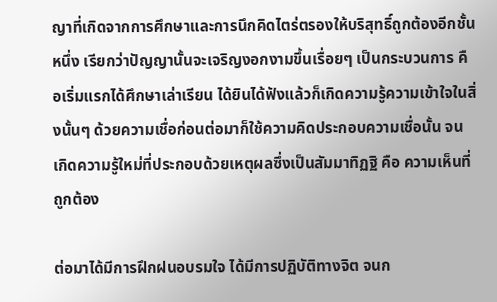ญาที่เกิดจากการศึกษาและการนึกคิดไตร่ตรองให้บริสุทธิ์ถูกต้องอีกชั้นหนึ่ง เรียกว่าปัญญานั้นจะเจริญงอกงามขึ้นเรื่อยๆ เป็นกระบวนการ คือเริ่มแรกได้ศึกษาเล่าเรียน ได้ยินได้ฟังแล้วก็เกิดความรู้ความเข้าใจในสิ่งนั้นๆ ด้วยความเชื่อก่อนต่อมาก็ใช้ความคิดประกอบความเชื่อนั้น จนเกิดความรู้ใหม่ที่ประกอบด้วยเหตุผลซึ่งเป็นสัมมาทิฏฐิ คือ ความเห็นที่ถูกต้อง

ต่อมาได้มีการฝึกฝนอบรมใจ ได้มีการปฏิบัติทางจิต จนก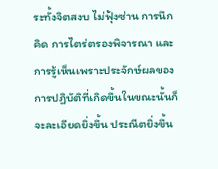ระทั้งจิตสงบ ไม่ฟุ้งซ่าน การนึกคิด การไตร่ตรองพิจารณา และการรู้เห็นเพราะประจักษ์ผลของการปฏิบัติที่เกิดขึ้นในขณะนั้นก็จะละเอียดยิ่งขึ้น ประณีตยิ่งขึ้น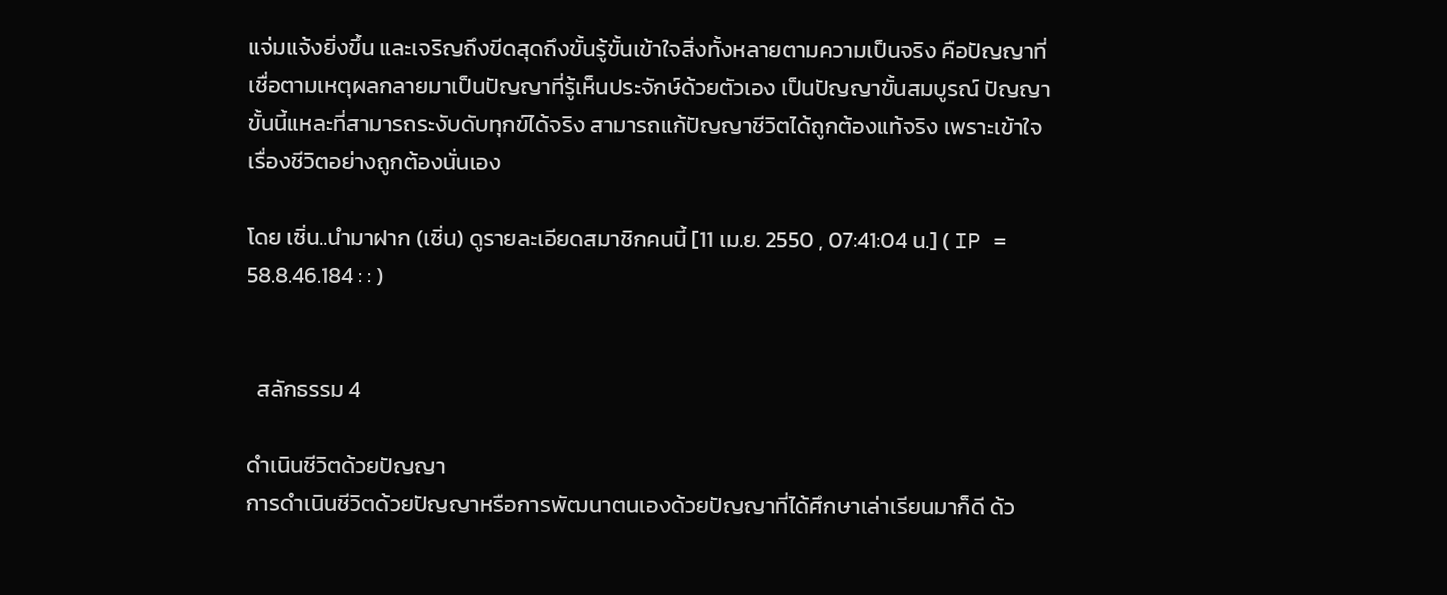แจ่มแจ้งยิ่งขึ้น และเจริญถึงขีดสุดถึงขั้นรู้ขั้นเข้าใจสิ่งทั้งหลายตามความเป็นจริง คือปัญญาที่เชื่อตามเหตุผลกลายมาเป็นปัญญาที่รู้เห็นประจักษ์ด้วยตัวเอง เป็นปัญญาขั้นสมบูรณ์ ปัญญาขั้นนี้แหละที่สามารถระงับดับทุกข์ได้จริง สามารถแก้ปัญญาชีวิตได้ถูกต้องแท้จริง เพราะเข้าใจเรื่องชีวิตอย่างถูกต้องนั่นเอง

โดย เซิ่น..นำมาฝาก (เซิ่น) ดูรายละเอียดสมาชิกคนนี้ [11 เม.ย. 2550 , 07:41:04 น.] ( IP = 58.8.46.184 : : )


  สลักธรรม 4

ดำเนินชีวิตด้วยปัญญา
การดำเนินชีวิตด้วยปัญญาหรือการพัฒนาตนเองด้วยปัญญาที่ได้ศึกษาเล่าเรียนมาก็ดี ด้ว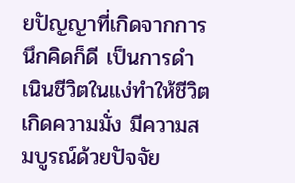ยปัญญาที่เกิดจากการนึกคิดก็ดี เป็นการดำเนินชีวิตในแง่ทำให้ชีวิตเกิดความมั่ง มีความสมบูรณ์ด้วยปัจจัย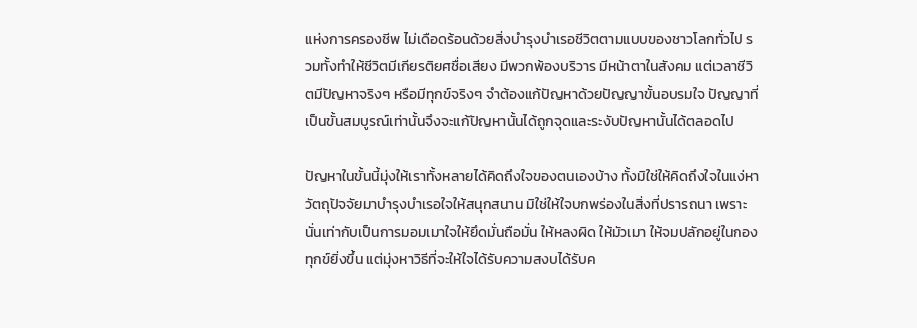แห่งการครองชีพ ไม่เดือดร้อนด้วยสิ่งบำรุงบำเรอชีวิตตามแบบของชาวโลกทั่วไป รวมทั้งทำให้ชีวิตมีเกียรติยศชื่อเสียง มีพวกพ้องบริวาร มีหน้าตาในสังคม แต่เวลาชีวิตมีปัญหาจริงๆ หรือมีทุกข์จริงๆ จำต้องแก้ปัญหาด้วยปัญญาขั้นอบรมใจ ปัญญาที่เป็นขั้นสมบูรณ์เท่านั้นจึงจะแก้ปัญหานั้นได้ถูกจุดและระงับปัญหานั้นได้ตลอดไป

ปัญหาในขั้นนี้มุ่งให้เราทั้งหลายได้คิดถึงใจของตนเองบ้าง ทั้งมิใช่ให้คิดถึงใจในแง่หาวัตถุปัจจัยมาบำรุงบำเรอใจให้สนุกสนาน มิใช่ให้ใจบกพร่องในสิ่งที่ปรารถนา เพราะนั่นเท่ากับเป็นการมอมเมาใจให้ยึดมั่นถือมั่น ให้หลงผิด ให้มัวเมา ให้จมปลักอยู่ในกองทุกข์ยิ่งขึ้น แต่มุ่งหาวิธีที่จะให้ใจได้รับความสงบได้รับค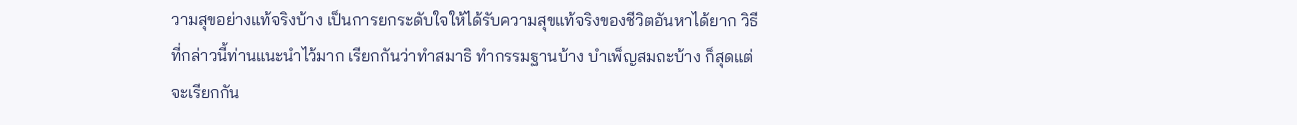วามสุขอย่างแท้จริงบ้าง เป็นการยกระดับใจให้ได้รับความสุขแท้จริงของชีวิตอันหาได้ยาก วิธีที่กล่าวนี้ท่านแนะนำไว้มาก เรียกกันว่าทำสมาธิ ทำกรรมฐานบ้าง บำเพ็ญสมถะบ้าง ก็สุดแต่จะเรียกกัน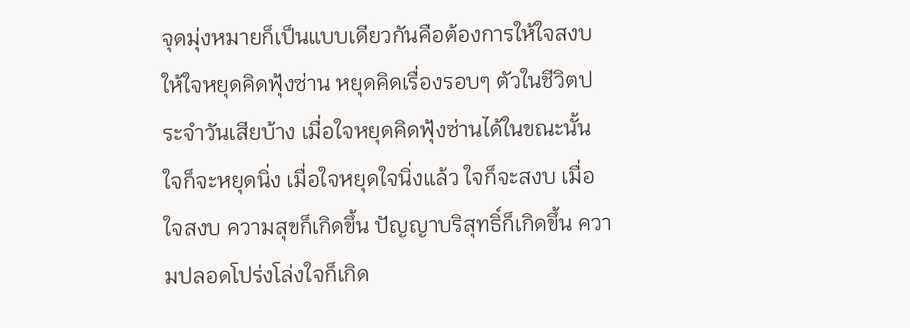จุดมุ่งหมายก็เป็นแบบเดียวกันคือต้องการให้ใจสงบ ให้ใจหยุดคิดฟุ้งซ่าน หยุดคิดเรื่องรอบๆ ตัวในชีวิตประจำวันเสียบ้าง เมื่อใจหยุดคิดฟุ้งซ่านได้ในขณะนั้น ใจก็จะหยุดนิ่ง เมื่อใจหยุดใจนิ่งแล้ว ใจก็จะสงบ เมื่อใจสงบ ความสุขก็เกิดขึ้น ปัญญาบริสุทธิ์ก็เกิดขึ้น ความปลอดโปร่งโล่งใจก็เกิด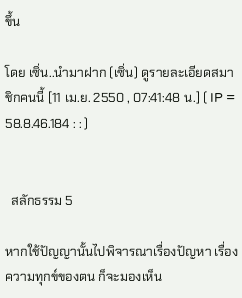ขึ้น

โดย เซิ่น..นำมาฝาก (เซิ่น) ดูรายละเอียดสมาชิกคนนี้ [11 เม.ย. 2550 , 07:41:48 น.] ( IP = 58.8.46.184 : : )


  สลักธรรม 5

หากใช้ปัญญานั้นไปพิจารณาเรื่องปัญหา เรื่องความทุกข์ของตน ก็จะมองเห็น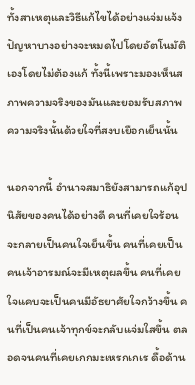ทั้งสาเหตุและวิธีแก้ไขได้อย่างแจ่มแจ้ง ปัญหาบางอย่างจะหมดไปโดยอัตโนมัติเองโดยไม่ต้องแก้ ทั้งนี้เพราะมองเห็นสภาพความจริงของมันและยอมรับสภาพความจริงนั้นด้วยใจที่สงบเยือกเย็นนั้น

นอกจากนี้ อำนาจสมาธิยังสามารถแก้อุปนิสัยของคนได้อย่างดี คนที่เคยใจร้อนจะกลายเป็นคนใจเย็นขึ้น คนที่เคยเป็นคนเจ้าอารมณ์จะมีเหตุผลขึ้น คนที่เคยใจแคบจะเป็นคนมีอัธยาศัยใจกว้างขึ้น คนที่เป็นคนเจ้าทุกข์จะกลับแจ่มใสขึ้น ตลอดจนคนที่เคยเกกมะเหรกเกเร ดื้อด้าน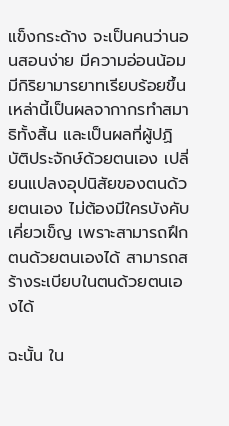แข็งกระด้าง จะเป็นคนว่านอนสอนง่าย มีความอ่อนน้อม มีกิริยามารยาทเรียบร้อยขึ้น เหล่านี้เป็นผลจากากรทำสมาธิทั้งสิ้น และเป็นผลที่ผู้ปฏิบัติประจักษ์ด้วยตนเอง เปลี่ยนแปลงอุปนิสัยของตนด้วยตนเอง ไม่ต้องมีใครบังคับเคี่ยวเข็ญ เพราะสามารถฝึกตนด้วยตนเองได้ สามารถสร้างระเบียบในตนด้วยตนเองได้

ฉะนั้น ใน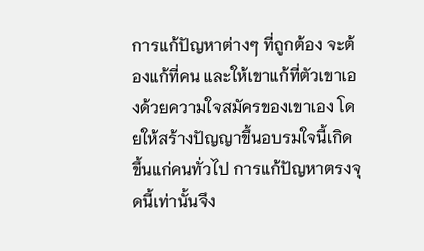การแก้ปัญหาต่างๆ ที่ถูกต้อง จะต้องแก้ที่คน และให้เขาแก้ที่ตัวเขาเองด้วยความใจสมัครของเขาเอง โดยให้สร้างปัญญาขึ้นอบรมใจนี้เกิดขึ้นแก่คนทั่วไป การแก้ปัญหาตรงจุดนี้เท่านั้นจึง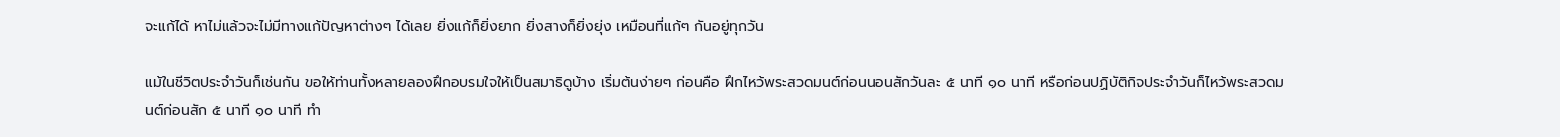จะแก้ได้ หาไม่แล้วจะไม่มีทางแก้ปัญหาต่างๆ ได้เลย ยิ่งแก้ก็ยิ่งยาก ยิ่งสางก็ยิ่งยุ่ง เหมือนที่แก้ๆ กันอยู่ทุกวัน

แม้ในชีวิตประจำวันก็เช่นกัน ขอให้ท่านทั้งหลายลองฝึกอบรมใจให้เป็นสมาธิดูบ้าง เริ่มต้นง่ายๆ ก่อนคือ ฝึกไหว้พระสวดมนต์ก่อนนอนสักวันละ ๕ นาที ๑๐ นาที หรือก่อนปฏิบัติกิจประจำวันก็ไหว้พระสวดมนต์ก่อนสัก ๕ นาที ๑๐ นาที ทำ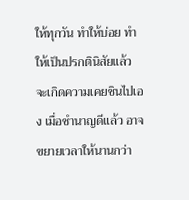ให้ทุกวัน ทำให้บ่อย ทำให้เป็นปรกตินิสัยแล้ว จะเกิดความเคยชินไปเอง เมื่อชำนาญดีแล้ว อาจขยายเวลาให้นานกว่า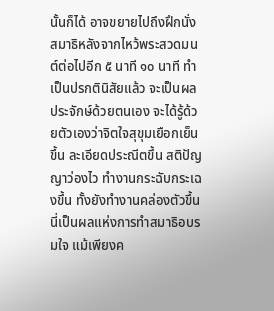นั้นก็ได้ อาจขยายไปถึงฝึกนั่งสมาธิหลังจากไหว้พระสวดมนต์ต่อไปอีก ๕ นาที ๑๐ นาที ทำเป็นปรกตินิสัยแล้ว จะเป็นผลประจักษ์ด้วยตนเอง จะได้รู้ด้วยตัวเองว่าจิตใจสุขุมเยือกเย็นขึ้น ละเอียดประณีตขึ้น สติปัญญาว่องไว ทำงานกระฉับกระเฉงขึ้น ทั้งยังทำงานคล่องตัวขึ้น นี่เป็นผลแห่งการทำสมาธิอบรมใจ แม้เพียงค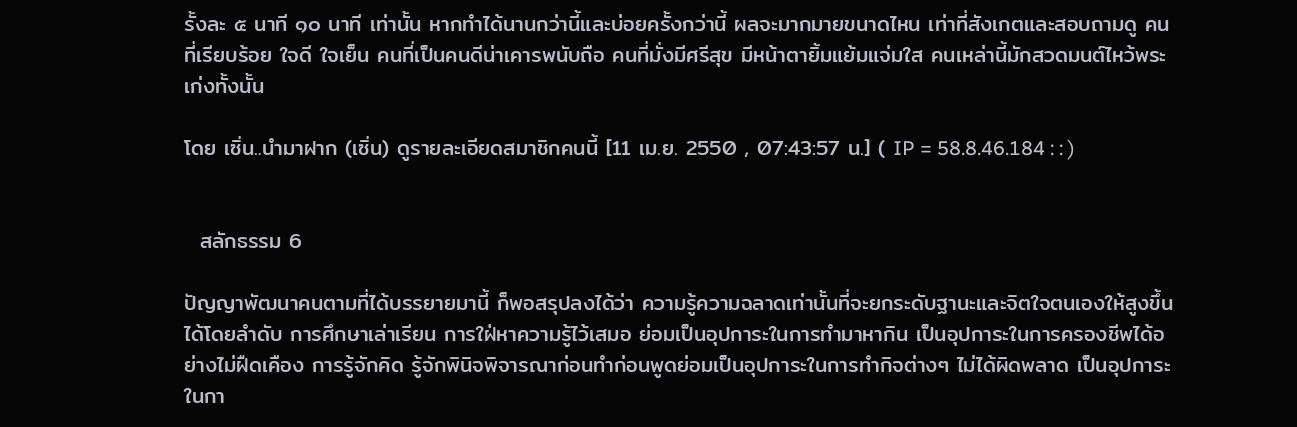รั้งละ ๕ นาที ๑๐ นาที เท่านั้น หากทำได้นานกว่านี้และบ่อยครั้งกว่านี้ ผลจะมากมายขนาดไหน เท่าที่สังเกตและสอบถามดู คนที่เรียบร้อย ใจดี ใจเย็น คนที่เป็นคนดีน่าเคารพนับถือ คนที่มั่งมีศรีสุข มีหน้าตายิ้มแย้มแจ่มใส คนเหล่านี้มักสวดมนต์ไหว้พระเก่งทั้งนั้น

โดย เซิ่น..นำมาฝาก (เซิ่น) ดูรายละเอียดสมาชิกคนนี้ [11 เม.ย. 2550 , 07:43:57 น.] ( IP = 58.8.46.184 : : )


  สลักธรรม 6

ปัญญาพัฒนาคนตามที่ได้บรรยายมานี้ ก็พอสรุปลงได้ว่า ความรู้ความฉลาดเท่านั้นที่จะยกระดับฐานะและจิตใจตนเองให้สูงขึ้นได้โดยลำดับ การศึกษาเล่าเรียน การใฝ่หาความรู้ไว้เสมอ ย่อมเป็นอุปการะในการทำมาหากิน เป็นอุปการะในการครองชีพได้อย่างไม่ฝืดเคือง การรู้จักคิด รู้จักพินิจพิจารณาก่อนทำก่อนพูดย่อมเป็นอุปการะในการทำกิจต่างๆ ไม่ได้ผิดพลาด เป็นอุปการะในกา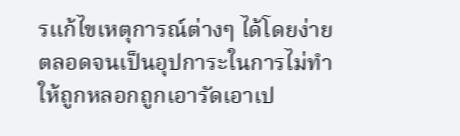รแก้ไขเหตุการณ์ต่างๆ ได้โดยง่าย ตลอดจนเป็นอุปการะในการไม่ทำให้ถูกหลอกถูกเอารัดเอาเป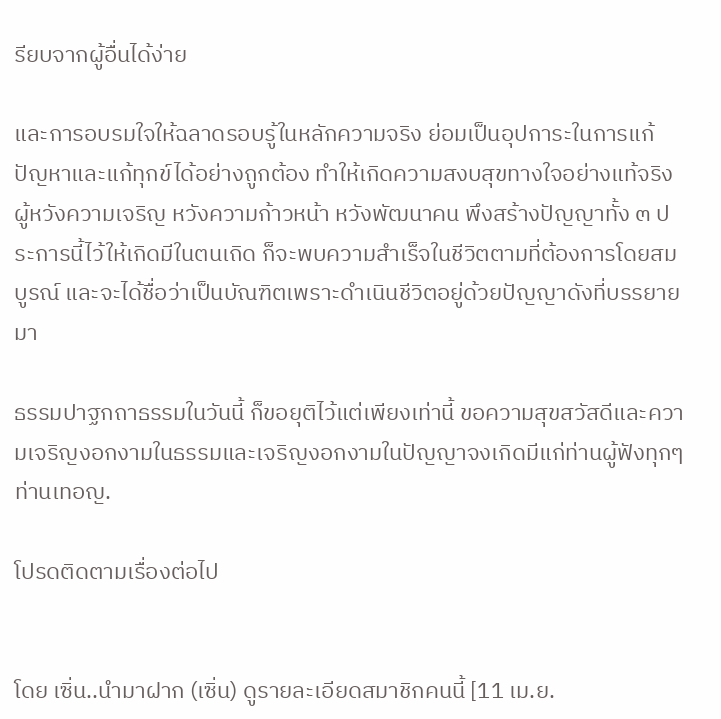รียบจากผู้อื่นได้ง่าย

และการอบรมใจให้ฉลาดรอบรู้ในหลักความจริง ย่อมเป็นอุปการะในการแก้ปัญหาและแก้ทุกข์ได้อย่างถูกต้อง ทำให้เกิดความสงบสุขทางใจอย่างแท้จริง ผู้หวังความเจริญ หวังความก้าวหน้า หวังพัฒนาคน พึงสร้างปัญญาทั้ง ๓ ประการนี้ไว้ให้เกิดมีในตนเถิด ก็จะพบความสำเร็จในชีวิตตามที่ต้องการโดยสมบูรณ์ และจะได้ชื่อว่าเป็นบัณฑิตเพราะดำเนินชีวิตอยู่ด้วยปัญญาดังที่บรรยายมา

ธรรมปาฐกถาธรรมในวันนี้ ก็ขอยุติไว้แต่เพียงเท่านี้ ขอความสุขสวัสดีและความเจริญงอกงามในธรรมและเจริญงอกงามในปัญญาจงเกิดมีแก่ท่านผู้ฟังทุกๆ ท่านเทอญ.

โปรดติดตามเรื่องต่อไป


โดย เซิ่น..นำมาฝาก (เซิ่น) ดูรายละเอียดสมาชิกคนนี้ [11 เม.ย.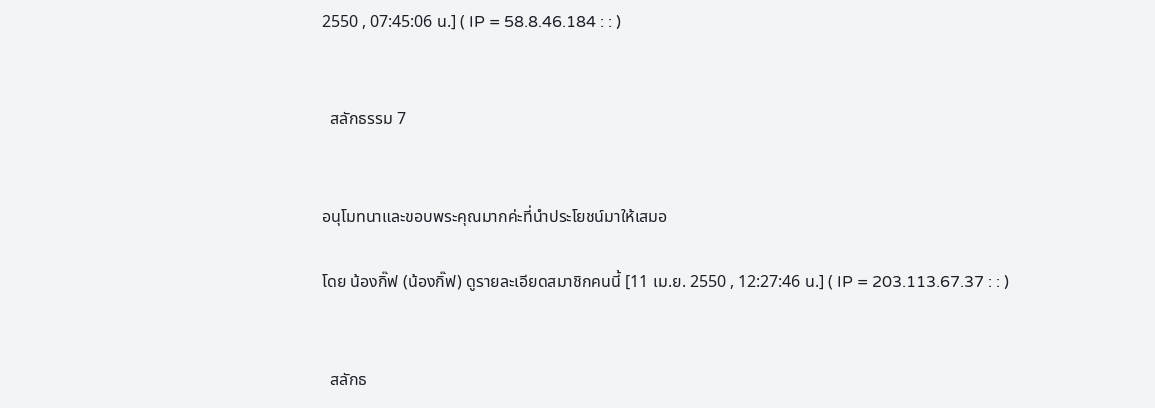2550 , 07:45:06 น.] ( IP = 58.8.46.184 : : )


  สลักธรรม 7


อนุโมทนาและขอบพระคุณมากค่ะที่นำประโยชน์มาให้เสมอ

โดย น้องกิ๊ฟ (น้องกิ๊ฟ) ดูรายละเอียดสมาชิกคนนี้ [11 เม.ย. 2550 , 12:27:46 น.] ( IP = 203.113.67.37 : : )


  สลักธ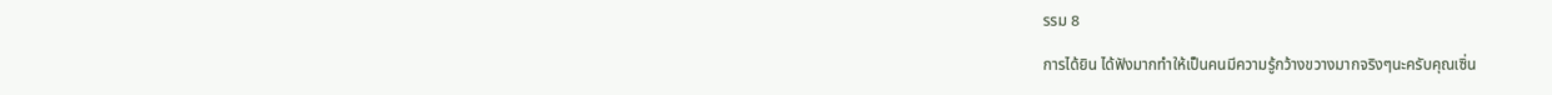รรม 8

การได้ยิน ได้ฟังมากทำให้เป็นคนมีความรู้กว้างขวางมากจริงๆนะครับคุณเซิ่น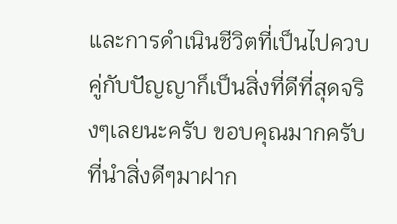และการดำเนินชีวิตที่เป็นไปควบคู่กับปัญญาก็เป็นสิ่งที่ดีที่สุดจริงๆเลยนะครับ ขอบคุณมากครับที่นำสิ่งดีๆมาฝาก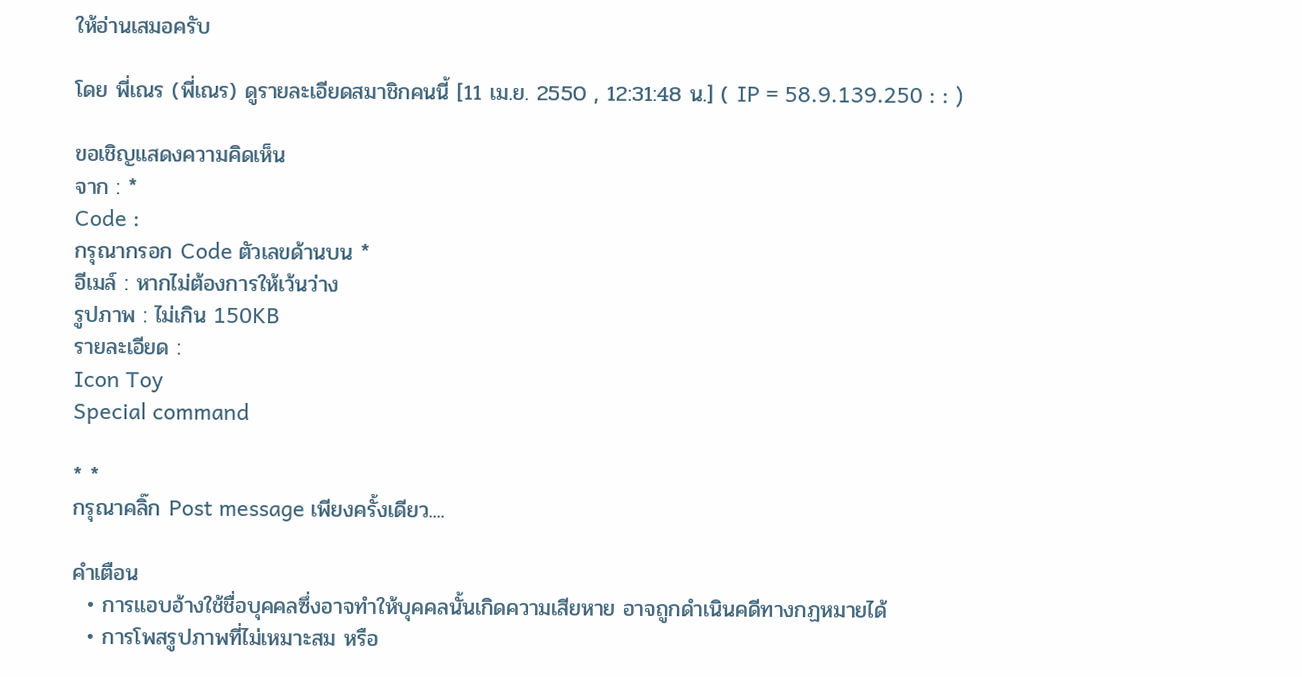ให้อ่านเสมอครับ

โดย พี่เณร (พี่เณร) ดูรายละเอียดสมาชิกคนนี้ [11 เม.ย. 2550 , 12:31:48 น.] ( IP = 58.9.139.250 : : )

ขอเชิญแสดงความคิดเห็น
จาก : *
Code :
กรุณากรอก Code ตัวเลขด้านบน *
อีเมล์ : หากไม่ต้องการให้เว้นว่าง
รูปภาพ : ไม่เกิน 150KB
รายละเอียด :
Icon Toy
Special command

* *
กรุณาคลิ๊ก Post message เพียงครั้งเดียว....

คำเตือน
  • การแอบอ้างใช้ชื่อบุคคลซึ่งอาจทำให้บุคคลนั้นเกิดความเสียหาย อาจถูกดำเนินคดีทางกฏหมายได้
  • การโพสรูปภาพที่ไม่เหมาะสม หรือ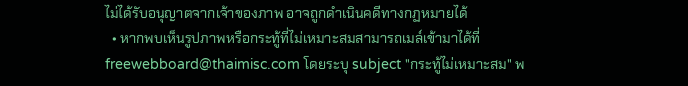ไม่ได้รับอนุญาตจากเจ้าของภาพ อาจถูกดำเนินคดีทางกฏหมายได้
  • หากพบเห็นรูปภาพหรือกระทู้ที่ไม่เหมาะสมสามารถเมล์เข้ามาได้ที่ freewebboard@thaimisc.com โดยระบุ subject "กระทู้ไม่เหมาะสม" พ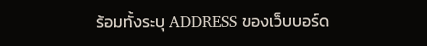ร้อมทั้งระบุ ADDRESS ของเว็บบอร์ด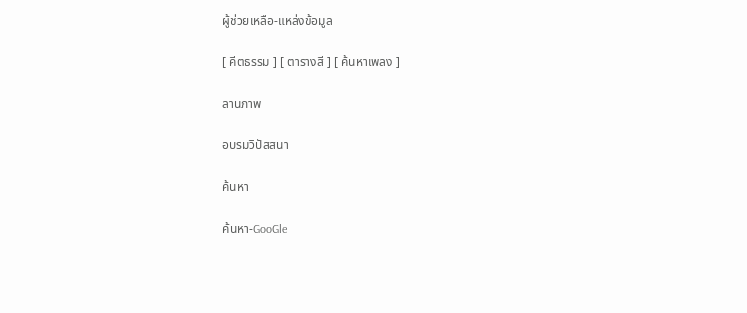ผู้ช่วยเหลือ-แหล่งข้อมูล

[ คีตธรรม ] [ ตารางสี ] [ ค้นหาเพลง ]

ลานภาพ

อบรมวิปัสสนา

ค้นหา

ค้นหา-GooGle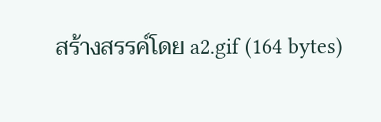สร้างสรรค์โดย a2.gif (164 bytes)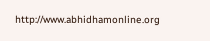http://www.abhidhamonline.org